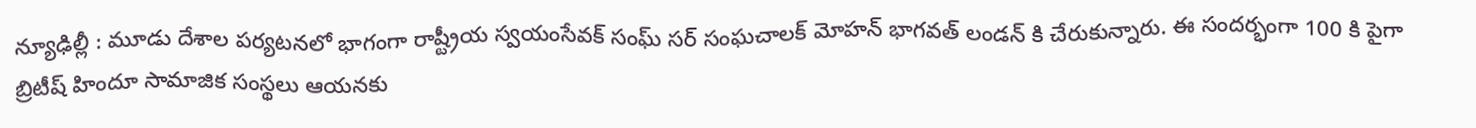న్యూఢిల్లీ : మూడు దేశాల పర్యటనలో భాగంగా రాష్ట్రీయ స్వయంసేవక్ సంఘ్ సర్ సంఘచాలక్ మోహన్ భాగవత్ లండన్ కి చేరుకున్నారు. ఈ సందర్భంగా 100 కి పైగా బ్రిటీష్ హిందూ సామాజిక సంస్థలు ఆయనకు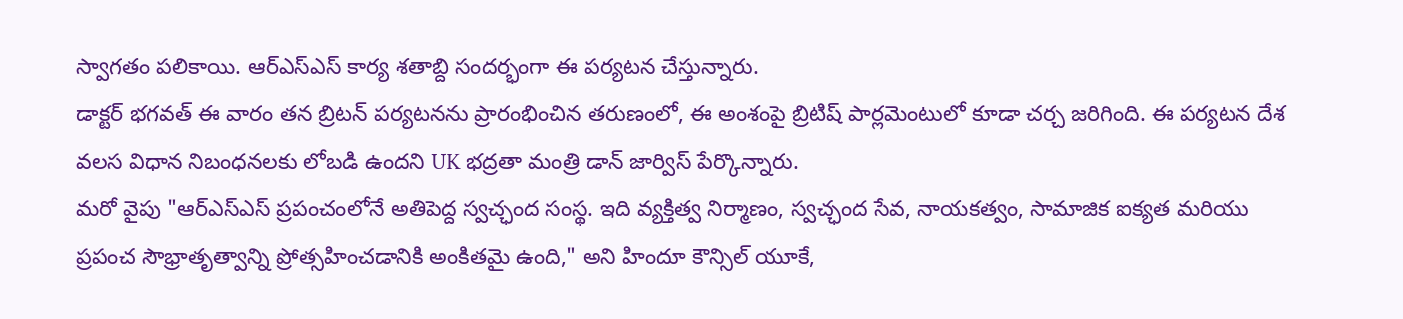స్వాగతం పలికాయి. ఆర్ఎస్ఎస్ కార్య శతాబ్ది సందర్భంగా ఈ పర్యటన చేస్తున్నారు.
డాక్టర్ భగవత్ ఈ వారం తన బ్రిటన్ పర్యటనను ప్రారంభించిన తరుణంలో, ఈ అంశంపై బ్రిటిష్ పార్లమెంటులో కూడా చర్చ జరిగింది. ఈ పర్యటన దేశ వలస విధాన నిబంధనలకు లోబడి ఉందని UK భద్రతా మంత్రి డాన్ జార్విస్ పేర్కొన్నారు.
మరో వైపు "ఆర్ఎస్ఎస్ ప్రపంచంలోనే అతిపెద్ద స్వచ్ఛంద సంస్థ. ఇది వ్యక్తిత్వ నిర్మాణం, స్వచ్ఛంద సేవ, నాయకత్వం, సామాజిక ఐక్యత మరియు ప్రపంచ సౌభ్రాతృత్వాన్ని ప్రోత్సహించడానికి అంకితమై ఉంది," అని హిందూ కౌన్సిల్ యూకే,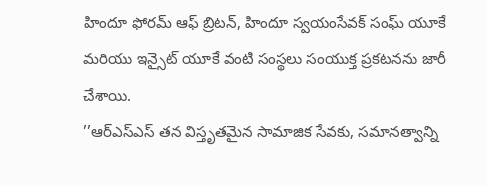హిందూ ఫోరమ్ ఆఫ్ బ్రిటన్, హిందూ స్వయంసేవక్ సంఘ్ యూకే మరియు ఇన్సైట్ యూకే వంటి సంస్థలు సంయుక్త ప్రకటనను జారీ చేశాయి.
’’ఆర్ఎస్ఎస్ తన విస్తృతమైన సామాజిక సేవకు, సమానత్వాన్ని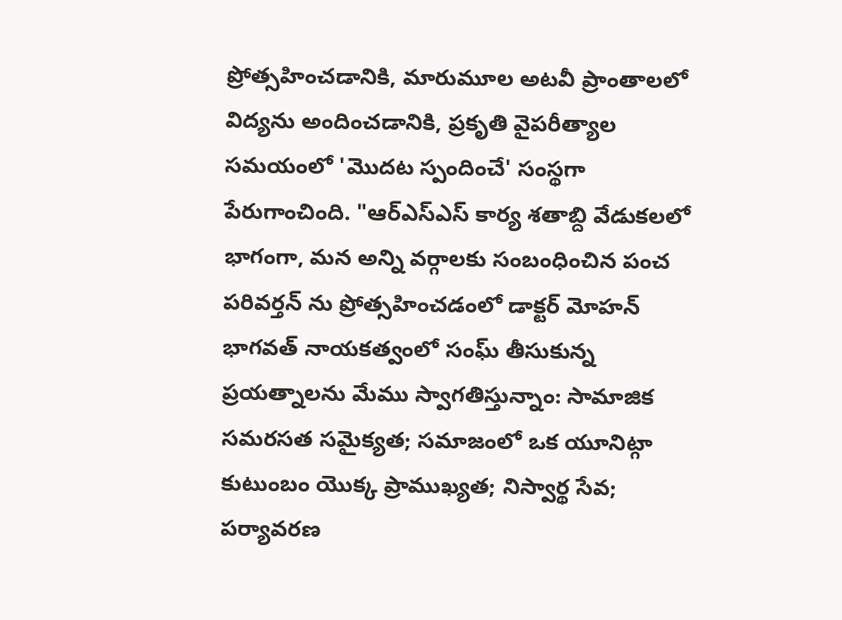ప్రోత్సహించడానికి, మారుమూల అటవీ ప్రాంతాలలో విద్యను అందించడానికి, ప్రకృతి వైపరీత్యాల సమయంలో 'మొదట స్పందించే' సంస్థగా పేరుగాంచింది. "ఆర్ఎస్ఎస్ కార్య శతాబ్ది వేడుకలలో భాగంగా, మన అన్ని వర్గాలకు సంబంధించిన పంచ పరివర్తన్ ను ప్రోత్సహించడంలో డాక్టర్ మోహన్ భాగవత్ నాయకత్వంలో సంఘ్ తీసుకున్న ప్రయత్నాలను మేము స్వాగతిస్తున్నాం: సామాజిక సమరసత సమైక్యత; సమాజంలో ఒక యూనిట్గా కుటుంబం యొక్క ప్రాముఖ్యత; నిస్వార్థ సేవ; పర్యావరణ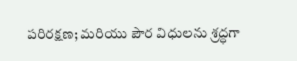పరిరక్షణ; మరియు పౌర విధులను శ్రద్ధగా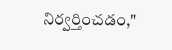నిర్వర్తించడం,"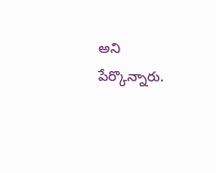అని పేర్కొన్నారు.